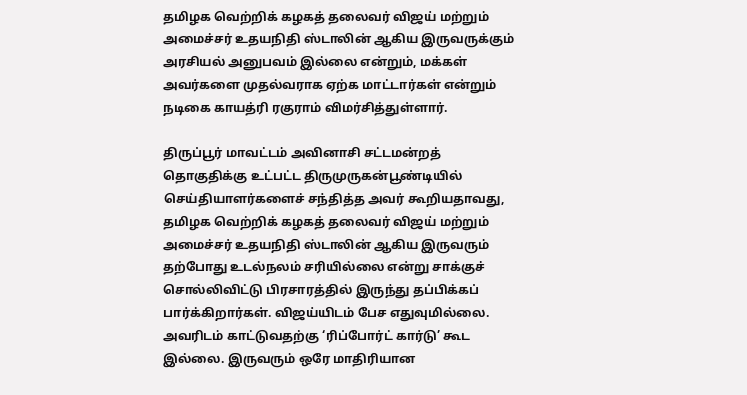தமிழக வெற்றிக் கழகத் தலைவர் விஜய் மற்றும் அமைச்சர் உதயநிதி ஸ்டாலின் ஆகிய இருவருக்கும் அரசியல் அனுபவம் இல்லை என்றும், மக்கள் அவர்களை முதல்வராக ஏற்க மாட்டார்கள் என்றும் நடிகை காயத்ரி ரகுராம் விமர்சித்துள்ளார்.

திருப்பூர் மாவட்டம் அவினாசி சட்டமன்றத் தொகுதிக்கு உட்பட்ட திருமுருகன்பூண்டியில் செய்தியாளர்களைச் சந்தித்த அவர் கூறியதாவது, தமிழக வெற்றிக் கழகத் தலைவர் விஜய் மற்றும் அமைச்சர் உதயநிதி ஸ்டாலின் ஆகிய இருவரும் தற்போது உடல்நலம் சரியில்லை என்று சாக்குச் சொல்லிவிட்டு பிரசாரத்தில் இருந்து தப்பிக்கப் பார்க்கிறார்கள். விஜய்யிடம் பேச எதுவுமில்லை. அவரிடம் காட்டுவதற்கு ‘ரிப்போர்ட் கார்டு’ கூட இல்லை. இருவரும் ஒரே மாதிரியான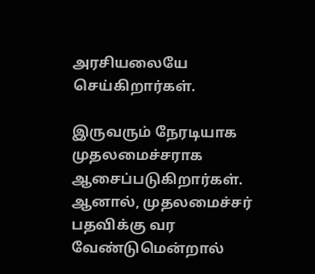அரசியலையே செய்கிறார்கள்.

இருவரும் நேரடியாக முதலமைச்சராக ஆசைப்படுகிறார்கள். ஆனால், முதலமைச்சர் பதவிக்கு வர வேண்டுமென்றால்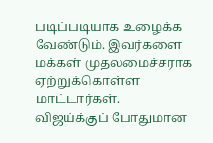படிப்படியாக உழைக்க வேண்டும். இவர்களை மக்கள் முதலமைச்சராக ஏற்றுக்கொள்ள மாட்டார்கள். விஜய்க்குப் போதுமான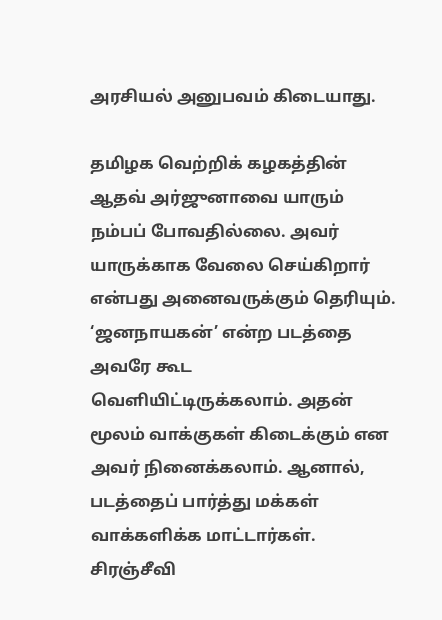அரசியல் அனுபவம் கிடையாது.

தமிழக வெற்றிக் கழகத்தின் ஆதவ் அர்ஜுனாவை யாரும் நம்பப் போவதில்லை. அவர் யாருக்காக வேலை செய்கிறார் என்பது அனைவருக்கும் தெரியும். ‘ஜனநாயகன்’ என்ற படத்தை அவரே கூட வெளியிட்டிருக்கலாம். அதன் மூலம் வாக்குகள் கிடைக்கும் என அவர் நினைக்கலாம். ஆனால், படத்தைப் பார்த்து மக்கள் வாக்களிக்க மாட்டார்கள். சிரஞ்சீவி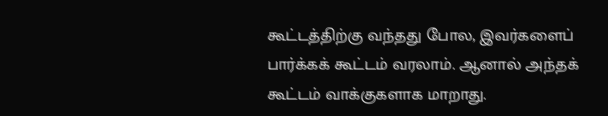கூட்டத்திற்கு வந்தது போல, இவர்களைப் பார்க்கக் கூட்டம் வரலாம். ஆனால் அந்தக் கூட்டம் வாக்குகளாக மாறாது.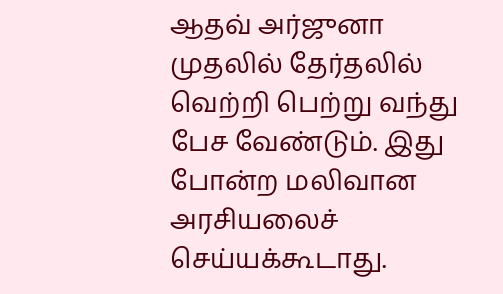ஆதவ் அர்ஜுனா முதலில் தேர்தலில் வெற்றி பெற்று வந்து பேச வேண்டும். இது போன்ற மலிவான அரசியலைச் செய்யக்கூடாது.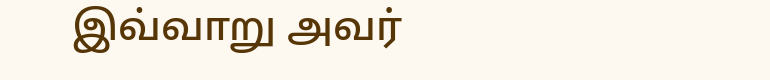இவ்வாறு அவர்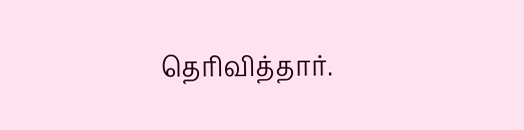தெரிவித்தார்.